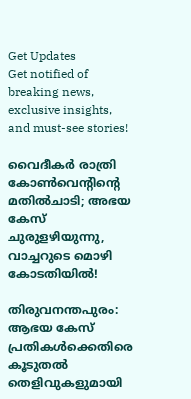Get Updates
Get notified of breaking news, exclusive insights, and must-see stories!

വൈദീകർ രാത്രി കോൺവെന്റിന്റെ മതിൽചാടി; അഭയ കേസ് ചുരുളഴിയുന്നു, വാച്ചറുടെ മൊഴി കോടതിയിൽ!

തിരുവനന്തപുരം: ആഭയ കേസ് പ്രതികൾക്കെതിരെ കൂടുതൽ തെളിവുകളുമായി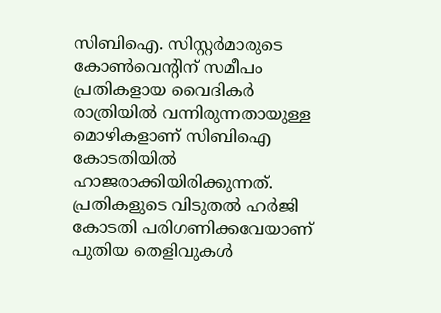സിബിഐ. സിസ്റ്റര്‍മാരുടെ കോണ്‍വെന്റിന് സമീപം പ്രതികളായ വൈദികര്‍ രാത്രിയില്‍ വന്നിരുന്നതായുള്ള മൊഴികളാണ് സിബിഐ കോടതിയിൽ ഹാജരാക്കിയിരിക്കുന്നത്. പ്രതികളുടെ വിടുതല്‍ ഹര്‍ജി കോടതി പരിഗണിക്കവേയാണ് പുതിയ തെളിവുകൾ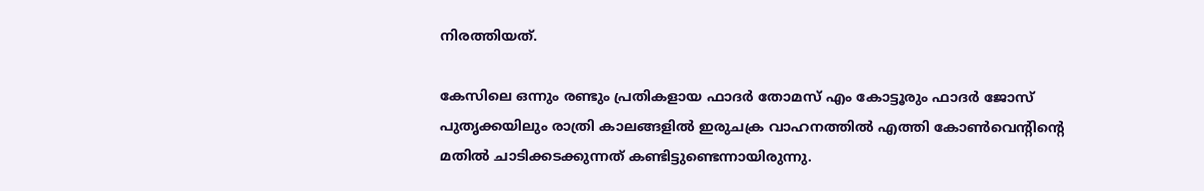നിരത്തിയത്.

കേസിലെ ഒന്നും രണ്ടും പ്രതികളായ ഫാദര്‍ തോമസ് എം കോട്ടൂരും ഫാദര്‍ ജോസ് പുതൃക്കയിലും രാത്രി കാലങ്ങളില്‍ ഇരുചക്ര വാഹനത്തില്‍ എത്തി കോണ്‍വെന്റിന്റെ മതില്‍ ചാടിക്കടക്കുന്നത് കണ്ടിട്ടുണ്ടെന്നായിരുന്നു.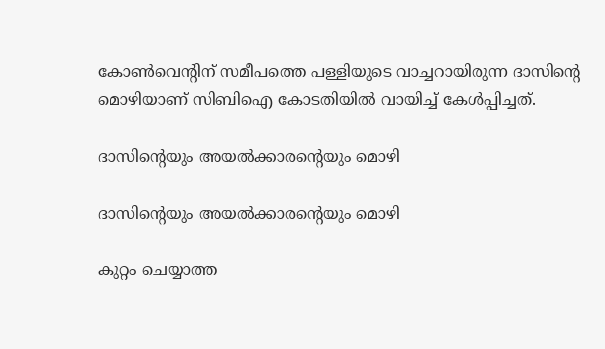കോൺവെന്റിന് സമീപത്തെ പള്ളിയുടെ വാച്ചറായിരുന്ന ദാസിന്റെ മൊഴിയാണ് സിബിഐ കോടതിയിൽ വായിച്ച് കേൾപ്പിച്ചത്.

ദാസിന്റെയും അയൽക്കാരന്റെയും മൊഴി

ദാസിന്റെയും അയൽക്കാരന്റെയും മൊഴി

കുറ്റം ചെയ്യാത്ത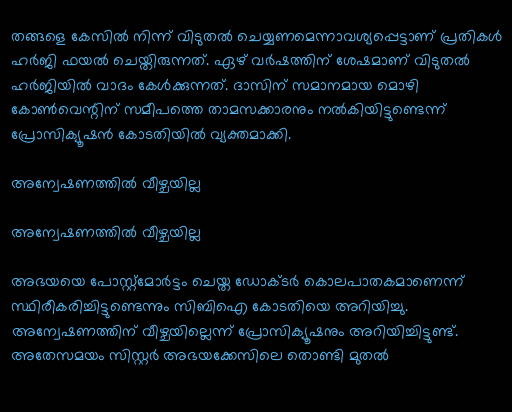തങ്ങളെ കേസില്‍ നിന്ന് വിടുതല്‍ ചെയ്യണമെന്നാവശ്യപ്പെട്ടാണ് പ്രതികള്‍ ഹര്‍ജി ഫയല്‍ ചെയ്തിരുന്നത്. ഏഴ് വർഷത്തിന് ശേഷമാണ് വിടുതൽ ഹർജിയിൽ വാദം കേൾക്കുന്നത്. ദാസിന് സമാനമായ മൊഴി കോൺവെന്റിന് സമീപത്തെ താമസക്കാരനും നൽകിയിട്ടുണ്ടെന്ന് പ്രോസിക്യൂഷൻ കോടതിയിൽ വ്യക്തമാക്കി.

അന്വേഷണത്തിൽ വീഴ്ചയില്ല

അന്വേഷണത്തിൽ വീഴ്ചയില്ല

അഭയയെ പോസ്റ്റ്‌മോര്‍ട്ടം ചെയ്ത ഡോക്ടര്‍ കൊലപാതകമാണെന്ന് സ്ഥിരീകരിച്ചിട്ടുണ്ടെന്നും സിബിഐ കോടതിയെ അറിയിച്ചു. അന്വേഷണത്തിന് വീഴ്ചയില്ലെന്ന് പ്രോസിക്യൂഷനും അറിയിച്ചിട്ടുണ്ട്. അതേസമയം സിസ്റ്റര്‍ അഭയക്കേസിലെ തൊണ്ടി മുതല്‍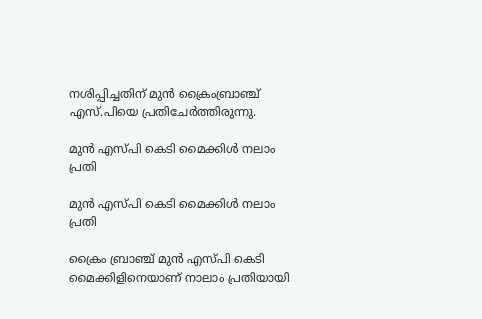നശിപ്പിച്ചതിന് മുന്‍ ക്രൈംബ്രാഞ്ച് എസ്.പിയെ പ്രതിചേര്‍ത്തിരുന്നു.

മുൻ എസ്പി കെടി മൈക്കിൾ നലാം പ്രതി

മുൻ എസ്പി കെടി മൈക്കിൾ നലാം പ്രതി

ക്രൈം ബ്രാഞ്ച് മുന്‍ എസ്പി കെടി മൈക്കിളിനെയാണ് നാലാം പ്രതിയായി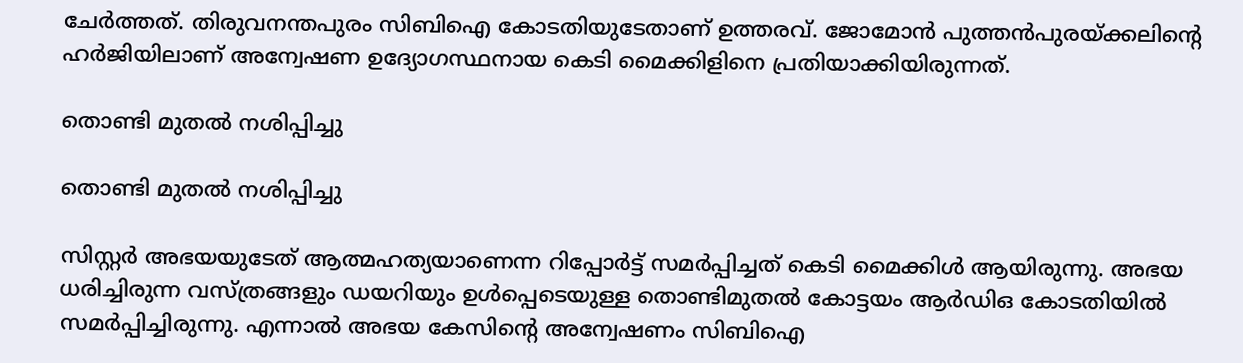ചേര്‍ത്തത്. തിരുവനന്തപുരം സിബിഐ കോടതിയുടേതാണ് ഉത്തരവ്. ജോമോന്‍ പുത്തന്‍പുരയ്ക്കലിന്റെ ഹര്‍ജിയിലാണ് അന്വേഷണ ഉദ്യോഗസ്ഥനായ കെടി മൈക്കിളിനെ പ്രതിയാക്കിയിരുന്നത്.

തൊണ്ടി മുതൽ നശിപ്പിച്ചു

തൊണ്ടി മുതൽ നശിപ്പിച്ചു

സിസ്റ്റര്‍ അഭയയുടേത് ആത്മഹത്യയാണെന്ന റിപ്പോര്‍ട്ട് സമര്‍പ്പിച്ചത് കെടി മൈക്കിള്‍ ആയിരുന്നു. അഭയ ധരിച്ചിരുന്ന വസ്ത്രങ്ങളും ഡയറിയും ഉള്‍പ്പെടെയുള്ള തൊണ്ടിമുതല്‍ കോട്ടയം ആര്‍ഡിഒ കോടതിയില്‍ സമര്‍പ്പിച്ചിരുന്നു. എന്നാല്‍ അഭയ കേസിന്റെ അന്വേഷണം സിബിഐ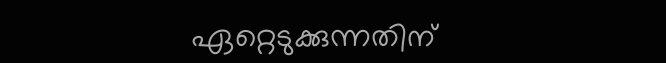ഏറ്റെടുക്കുന്നതിന്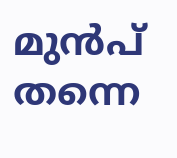മുന്‍പ് തന്നെ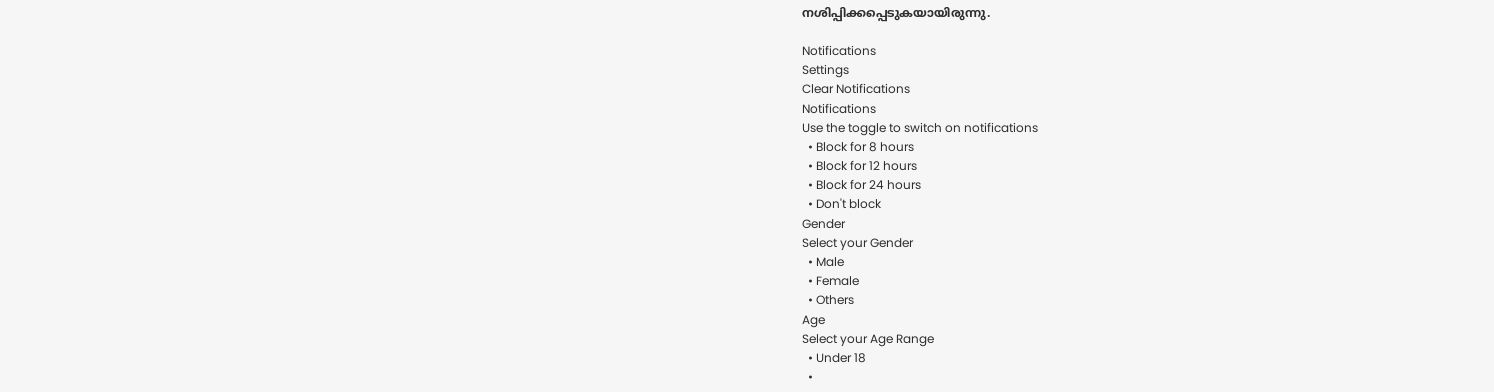നശിപ്പിക്കപ്പെടുകയായിരുന്നു.

Notifications
Settings
Clear Notifications
Notifications
Use the toggle to switch on notifications
  • Block for 8 hours
  • Block for 12 hours
  • Block for 24 hours
  • Don't block
Gender
Select your Gender
  • Male
  • Female
  • Others
Age
Select your Age Range
  • Under 18
  •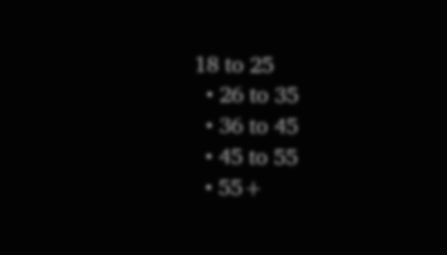18 to 25
  • 26 to 35
  • 36 to 45
  • 45 to 55
  • 55+